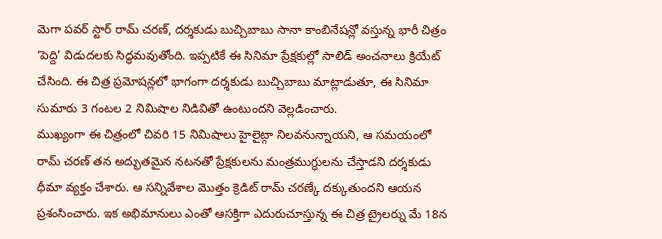మెగా పవర్ స్టార్ రామ్ చరణ్, దర్శకుడు బుచ్చిబాబు సానా కాంబినేషన్లో వస్తున్న భారీ చిత్రం ‘పెద్ది’ విడుదలకు సిద్ధమవుతోంది. ఇప్పటికే ఈ సినిమా ప్రేక్షకుల్లో సాలిడ్ అంచనాలు క్రియేట్ చేసింది. ఈ చిత్ర ప్రమోషన్లలో భాగంగా దర్శకుడు బుచ్చిబాబు మాట్లాడుతూ, ఈ సినిమా సుమారు 3 గంటల 2 నిమిషాల నిడివితో ఉంటుందని వెల్లడించారు.
ముఖ్యంగా ఈ చిత్రంలో చివరి 15 నిమిషాలు హైలైట్గా నిలవనున్నాయని, ఆ సమయంలో రామ్ చరణ్ తన అద్భుతమైన నటనతో ప్రేక్షకులను మంత్రముగ్ధులను చేస్తాడని దర్శకుడు ధీమా వ్యక్తం చేశారు. ఆ సన్నివేశాల మొత్తం క్రెడిట్ రామ్ చరణ్కే దక్కుతుందని ఆయన ప్రశంసించారు. ఇక అభిమానులు ఎంతో ఆసక్తిగా ఎదురుచూస్తున్న ఈ చిత్ర ట్రైలర్ను మే 18న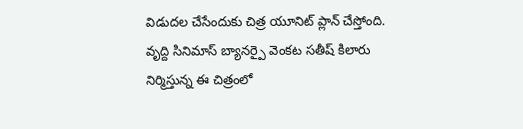విడుదల చేసేందుకు చిత్ర యూనిట్ ప్లాన్ చేస్తోంది.
వృద్ది సినిమాస్ బ్యానర్పై వెంకట సతీష్ కిలారు నిర్మిస్తున్న ఈ చిత్రంలో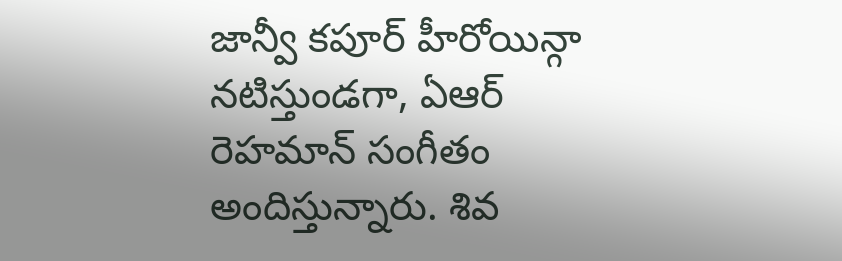జాన్వీ కపూర్ హీరోయిన్గా నటిస్తుండగా, ఏఆర్ రెహమాన్ సంగీతం అందిస్తున్నారు. శివ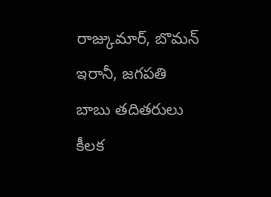రాజ్కుమార్, బొమన్ ఇరానీ, జగపతి బాబు తదితరులు కీలక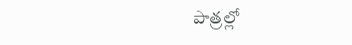పాత్రల్లో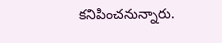కనిపించనున్నారు.